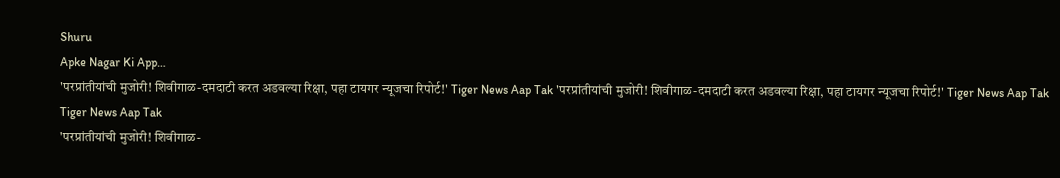Shuru
Apke Nagar Ki App…
'परप्रांतीयांची मुजोरी! शिवीगाळ-दमदाटी करत अडवल्या रिक्षा, पहा टायगर न्यूजचा रिपोर्ट!' Tiger News Aap Tak 'परप्रांतीयांची मुजोरी! शिवीगाळ-दमदाटी करत अडवल्या रिक्षा, पहा टायगर न्यूजचा रिपोर्ट!' Tiger News Aap Tak
Tiger News Aap Tak
'परप्रांतीयांची मुजोरी! शिवीगाळ-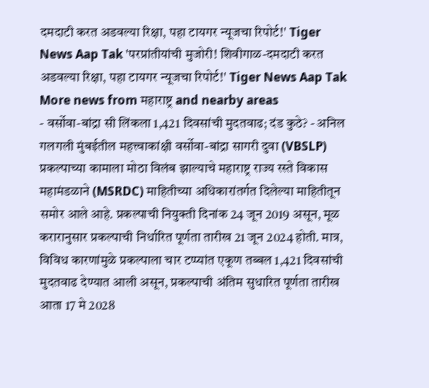दमदाटी करत अडवल्या रिक्षा, पहा टायगर न्यूजचा रिपोर्ट!' Tiger News Aap Tak 'परप्रांतीयांची मुजोरी! शिवीगाळ-दमदाटी करत अडवल्या रिक्षा, पहा टायगर न्यूजचा रिपोर्ट!' Tiger News Aap Tak
More news from महाराष्ट्र and nearby areas
- वर्सोवा-बांद्रा सी लिंकला 1,421 दिवसांची मुदतवाढ; दंड कुठे? - अनिल गलगली मुंबईतील महत्त्वाकांक्षी वर्सोवा-बांद्रा सागरी दुवा (VBSLP) प्रकल्पाच्या कामाला मोठा विलंब झाल्याचे महाराष्ट्र राज्य रस्ते विकास महामंडळाने (MSRDC) माहितीच्या अधिकारांतर्गत दिलेल्या माहितीतून समोर आले आहे. प्रकल्पाची नियुक्ती दिनांक 24 जून 2019 असून, मूळ करारानुसार प्रकल्पाची निर्धारित पूर्णता तारीख 21 जून 2024 होती. मात्र, विविध कारणांमुळे प्रकल्पाला चार टप्प्यांत एकूण तब्बल 1,421 दिवसांची मुदतवाढ देण्यात आली असून, प्रकल्पाची अंतिम सुधारित पूर्णता तारीख आता 17 मे 2028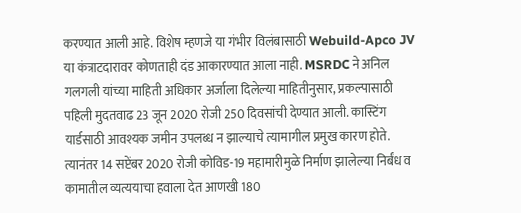करण्यात आली आहे. विशेष म्हणजे या गंभीर विलंबासाठी Webuild-Apco JV या कंत्राटदारावर कोणताही दंड आकारण्यात आला नाही. MSRDC ने अनिल गलगली यांच्या माहिती अधिकार अर्जाला दिलेल्या माहितीनुसार, प्रकल्पासाठी पहिली मुदतवाढ 23 जून 2020 रोजी 250 दिवसांची देण्यात आली. कास्टिंग यार्डसाठी आवश्यक जमीन उपलब्ध न झाल्याचे त्यामागील प्रमुख कारण होते. त्यानंतर 14 सप्टेंबर 2020 रोजी कोविड-19 महामारीमुळे निर्माण झालेल्या निर्बंध व कामातील व्यत्ययाचा हवाला देत आणखी 180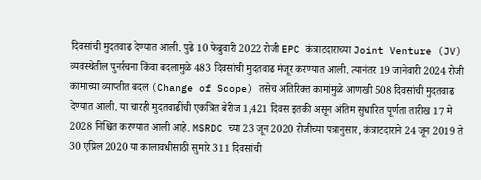दिवसांची मुदतवाढ देण्यात आली. पुढे 10 फेब्रुवारी 2022 रोजी EPC कंत्राटदाराच्या Joint Venture (JV) व्यवस्थेतील पुनर्रचना किंवा बदलामुळे 483 दिवसांची मुदतवाढ मंजूर करण्यात आली. त्यानंतर 19 जानेवारी 2024 रोजी कामाच्या व्याप्तीत बदल (Change of Scope) तसेच अतिरिक्त कामांमुळे आणखी 508 दिवसांची मुदतवाढ देण्यात आली. या चारही मुदतवाढींची एकत्रित बेरीज 1,421 दिवस इतकी असून अंतिम सुधारित पूर्णता तारीख 17 मे 2028 निश्चित करण्यात आली आहे. MSRDC च्या 23 जून 2020 रोजीच्या पत्रानुसार, कंत्राटदाराने 24 जून 2019 ते 30 एप्रिल 2020 या कालावधीसाठी सुमारे 311 दिवसांची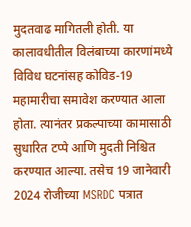मुदतवाढ मागितली होती. या कालावधीतील विलंबाच्या कारणांमध्ये विविध घटनांसह कोविड-19 महामारीचा समावेश करण्यात आला होता. त्यानंतर प्रकल्पाच्या कामासाठी सुधारित टप्पे आणि मुदती निश्चित करण्यात आल्या. तसेच 19 जानेवारी 2024 रोजीच्या MSRDC पत्रात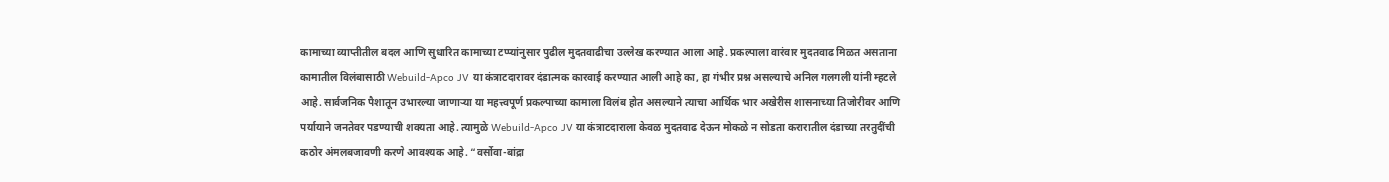कामाच्या व्याप्तीतील बदल आणि सुधारित कामाच्या टप्प्यांनुसार पुढील मुदतवाढीचा उल्लेख करण्यात आला आहे. प्रकल्पाला वारंवार मुदतवाढ मिळत असताना कामातील विलंबासाठी Webuild-Apco JV या कंत्राटदारावर दंडात्मक कारवाई करण्यात आली आहे का, हा गंभीर प्रश्न असल्याचे अनिल गलगली यांनी म्हटले आहे. सार्वजनिक पैशातून उभारल्या जाणाऱ्या या महत्त्वपूर्ण प्रकल्पाच्या कामाला विलंब होत असल्याने त्याचा आर्थिक भार अखेरीस शासनाच्या तिजोरीवर आणि पर्यायाने जनतेवर पडण्याची शक्यता आहे. त्यामुळे Webuild-Apco JV या कंत्राटदाराला केवळ मुदतवाढ देऊन मोकळे न सोडता करारातील दंडाच्या तरतुदींची कठोर अंमलबजावणी करणे आवश्यक आहे. “वर्सोवा-बांद्रा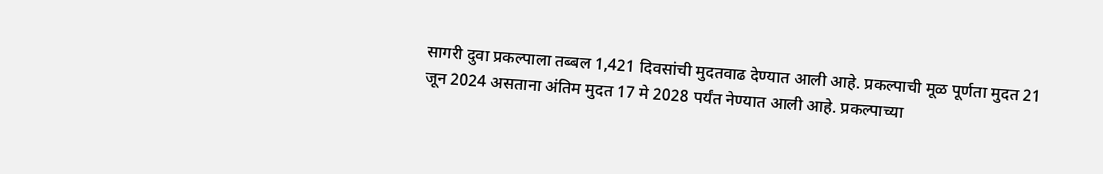सागरी दुवा प्रकल्पाला तब्बल 1,421 दिवसांची मुदतवाढ देण्यात आली आहे. प्रकल्पाची मूळ पूर्णता मुदत 21 जून 2024 असताना अंतिम मुदत 17 मे 2028 पर्यंत नेण्यात आली आहे. प्रकल्पाच्या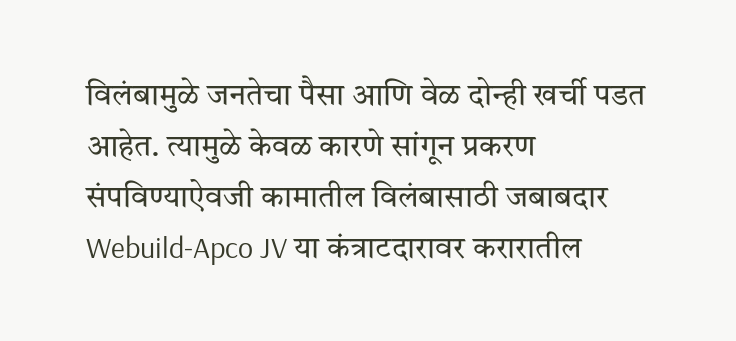विलंबामुळे जनतेचा पैसा आणि वेळ दोन्ही खर्ची पडत आहेत. त्यामुळे केवळ कारणे सांगून प्रकरण संपविण्याऐवजी कामातील विलंबासाठी जबाबदार Webuild-Apco JV या कंत्राटदारावर करारातील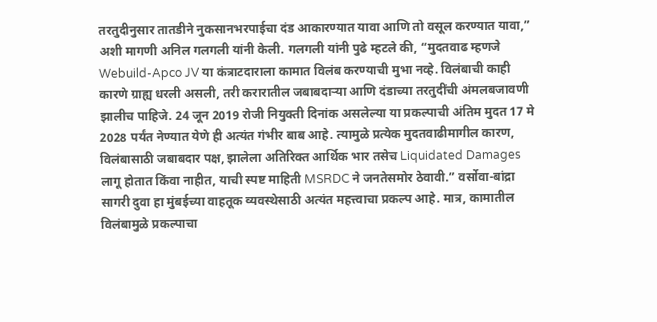तरतुदीनुसार तातडीने नुकसानभरपाईचा दंड आकारण्यात यावा आणि तो वसूल करण्यात यावा,” अशी मागणी अनिल गलगली यांनी केली. गलगली यांनी पुढे म्हटले की, “मुदतवाढ म्हणजे Webuild-Apco JV या कंत्राटदाराला कामात विलंब करण्याची मुभा नव्हे. विलंबाची काही कारणे ग्राह्य धरली असली, तरी करारातील जबाबदाऱ्या आणि दंडाच्या तरतुदींची अंमलबजावणी झालीच पाहिजे. 24 जून 2019 रोजी नियुक्ती दिनांक असलेल्या या प्रकल्पाची अंतिम मुदत 17 मे 2028 पर्यंत नेण्यात येणे ही अत्यंत गंभीर बाब आहे. त्यामुळे प्रत्येक मुदतवाढीमागील कारण, विलंबासाठी जबाबदार पक्ष, झालेला अतिरिक्त आर्थिक भार तसेच Liquidated Damages लागू होतात किंवा नाहीत, याची स्पष्ट माहिती MSRDC ने जनतेसमोर ठेवावी.” वर्सोवा-बांद्रा सागरी दुवा हा मुंबईच्या वाहतूक व्यवस्थेसाठी अत्यंत महत्त्वाचा प्रकल्प आहे. मात्र, कामातील विलंबामुळे प्रकल्पाचा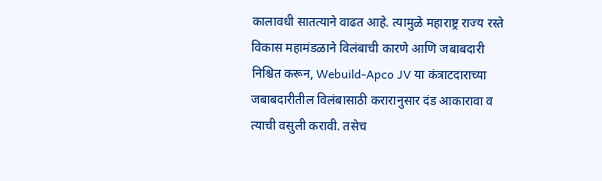कालावधी सातत्याने वाढत आहे. त्यामुळे महाराष्ट्र राज्य रस्ते विकास महामंडळाने विलंबाची कारणे आणि जबाबदारी निश्चित करून, Webuild-Apco JV या कंत्राटदाराच्या जबाबदारीतील विलंबासाठी करारानुसार दंड आकारावा व त्याची वसुली करावी. तसेच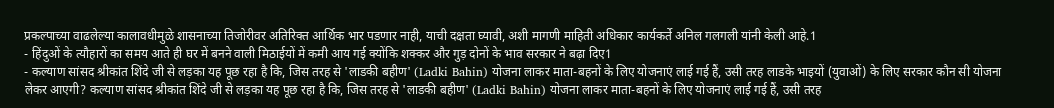प्रकल्पाच्या वाढलेल्या कालावधीमुळे शासनाच्या तिजोरीवर अतिरिक्त आर्थिक भार पडणार नाही, याची दक्षता घ्यावी, अशी मागणी माहिती अधिकार कार्यकर्ते अनिल गलगली यांनी केली आहे.1
- हिंदुओं के त्यौहारों का समय आते ही घर में बनने वाली मिठाईयों में कमी आय गई क्योंकि शक्कर और गुड़ दोनों के भाव सरकार ने बढ़ा दिए1
- कल्याण सांसद श्रीकांत शिंदे जी से लड़का यह पूछ रहा है कि, जिस तरह से 'लाडकी बहीण' (Ladki Bahin) योजना लाकर माता-बहनों के लिए योजनाएं लाई गई हैं, उसी तरह लाडके भाइयों (युवाओं) के लिए सरकार कौन सी योजना लेकर आएगी? कल्याण सांसद श्रीकांत शिंदे जी से लड़का यह पूछ रहा है कि, जिस तरह से 'लाडकी बहीण' (Ladki Bahin) योजना लाकर माता-बहनों के लिए योजनाएं लाई गई हैं, उसी तरह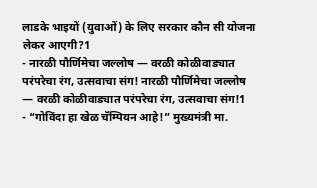लाडके भाइयों (युवाओं) के लिए सरकार कौन सी योजना लेकर आएगी?1
- नारळी पौर्णिमेचा जल्लोष — वरळी कोळीवाड्यात परंपरेचा रंग, उत्सवाचा संग! नारळी पौर्णिमेचा जल्लोष — वरळी कोळीवाड्यात परंपरेचा रंग, उत्सवाचा संग!1
- “गोविंदा हा खेळ चॅम्पियन आहे!” मुख्यमंत्री मा.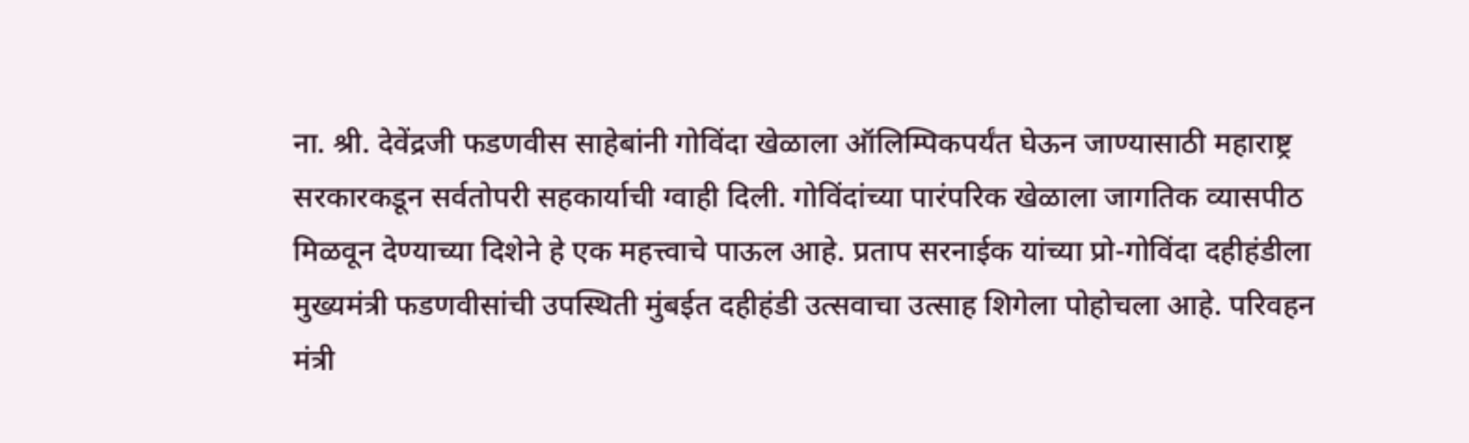ना. श्री. देवेंद्रजी फडणवीस साहेबांनी गोविंदा खेळाला ऑलिम्पिकपर्यंत घेऊन जाण्यासाठी महाराष्ट्र सरकारकडून सर्वतोपरी सहकार्याची ग्वाही दिली. गोविंदांच्या पारंपरिक खेळाला जागतिक व्यासपीठ मिळवून देण्याच्या दिशेने हे एक महत्त्वाचे पाऊल आहे. प्रताप सरनाईक यांच्या प्रो-गोविंदा दहीहंडीला मुख्यमंत्री फडणवीसांची उपस्थिती मुंबईत दहीहंडी उत्सवाचा उत्साह शिगेला पोहोचला आहे. परिवहन मंत्री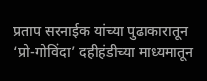प्रताप सरनाईक यांच्या पुढाकारातून ‘प्रो-गोविंदा’ दहीहंडीच्या माध्यमातून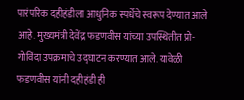पारंपरिक दहीहंडीला आधुनिक स्पर्धेचे स्वरूप देण्यात आले आहे. मुख्यमंत्री देवेंद्र फडणवीस यांच्या उपस्थितीत प्रो-गोविंदा उपक्रमाचे उद्घाटन करण्यात आले. यावेळी फडणवीस यांनी दहीहंडी ही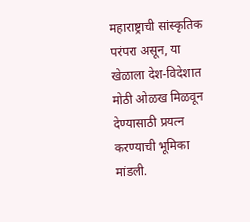महाराष्ट्राची सांस्कृतिक परंपरा असून, या खेळाला देश-विदेशात मोठी ओळख मिळवून देण्यासाठी प्रयत्न करण्याची भूमिका मांडली.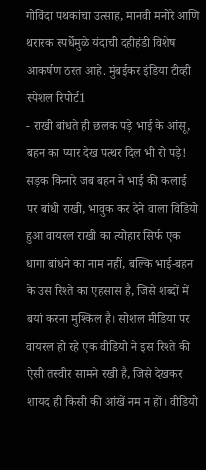गोविंदा पथकांचा उत्साह, मानवी मनोरे आणि थरारक स्पर्धेमुळे यंदाची दहीहंडी विशेष आकर्षण ठरत आहे. मुंबईकर इंडिया टीव्ही स्पेशल रिपोर्ट1
- राखी बांधते ही छलक पड़े भाई के आंसू, बहन का प्यार देख पत्थर दिल भी रो पड़े! सड़क किनारे जब बहन ने भाई की कलाई पर बांधी राखी, भावुक कर देने वाला विडियो हुआ वायरल राखी का त्योहार सिर्फ एक धागा बांधने का नाम नहीं, बल्कि भाई-बहन के उस रिश्ते का एहसास है, जिसे शब्दों में बयां करना मुश्किल है। सोशल मीडिया पर वायरल हो रहे एक वीडियो ने इस रिश्ते की ऐसी तस्वीर सामने रखी है, जिसे देखकर शायद ही किसी की आंखें नम न हों। वीडियो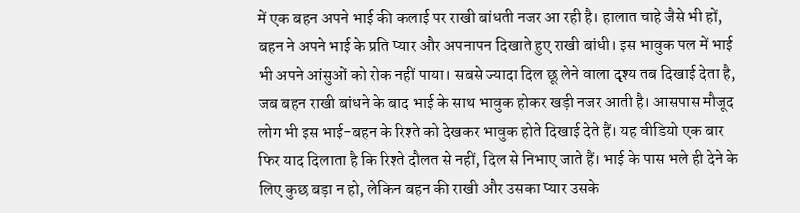में एक बहन अपने भाई की कलाई पर राखी बांधती नजर आ रही है। हालात चाहे जैसे भी हों, बहन ने अपने भाई के प्रति प्यार और अपनापन दिखाते हुए राखी बांधी। इस भावुक पल में भाई भी अपने आंसुओं को रोक नहीं पाया। सबसे ज्यादा दिल छू लेने वाला दृश्य तब दिखाई देता है, जब बहन राखी बांधने के बाद भाई के साथ भावुक होकर खड़ी नजर आती है। आसपास मौजूद लोग भी इस भाई-बहन के रिश्ते को देखकर भावुक होते दिखाई देते हैं। यह वीडियो एक बार फिर याद दिलाता है कि रिश्ते दौलत से नहीं, दिल से निभाए जाते हैं। भाई के पास भले ही देने के लिए कुछ बड़ा न हो, लेकिन बहन की राखी और उसका प्यार उसके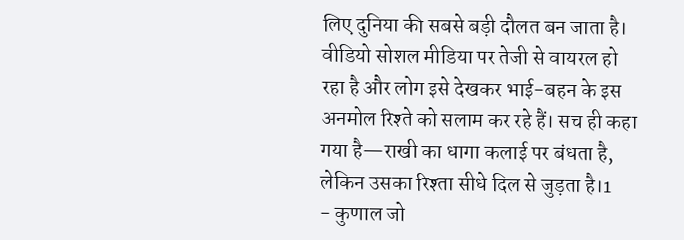लिए दुनिया की सबसे बड़ी दौलत बन जाता है। वीडियो सोशल मीडिया पर तेजी से वायरल हो रहा है और लोग इसे देखकर भाई-बहन के इस अनमोल रिश्ते को सलाम कर रहे हैं। सच ही कहा गया है—राखी का धागा कलाई पर बंधता है, लेकिन उसका रिश्ता सीधे दिल से जुड़ता है।1
- कुणाल जो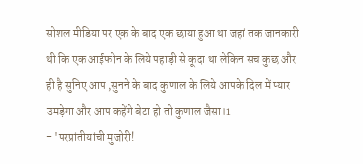सोशल मीडिया पर एक के बाद एक छाया हुआ था जहां तक जानकारी थी कि एक आईफोन के लिये पहाड़ी से कूदा था लेकिन सच कुछ और ही है सुनिए आप ,सुनने के बाद कुणाल के लिये आपके दिल में प्यार उमड़ेगा और आप कहेंगे बेटा हो तो कुणाल जैसा।1
- 'परप्रांतीयांची मुजोरी!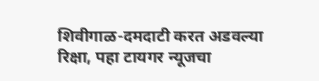शिवीगाळ-दमदाटी करत अडवल्या रिक्षा, पहा टायगर न्यूजचा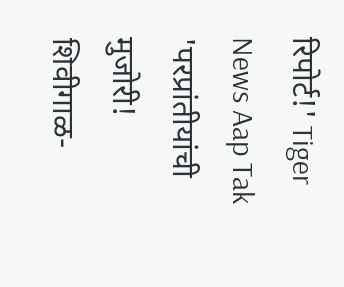रिपोर्ट!' Tiger News Aap Tak 'परप्रांतीयांची मुजोरी! शिवीगाळ-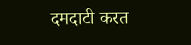दमदाटी करत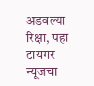अडवल्या रिक्षा, पहा टायगर न्यूजचा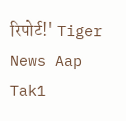रिपोर्ट!' Tiger News Aap Tak1